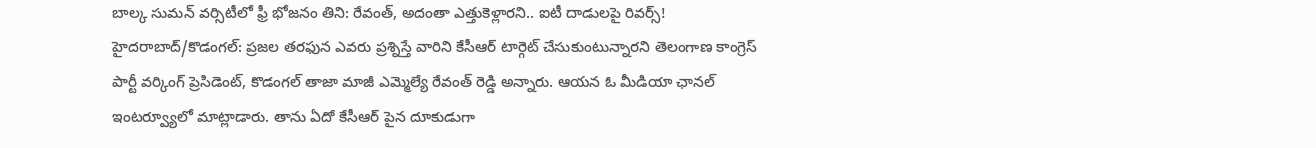బాల్క సుమన్ వర్సిటీలో ఫ్రీ భోజనం తిని: రేవంత్, అదంతా ఎత్తుకెళ్లారని.. ఐటీ దాడులపై రివర్స్!
హైదరాబాద్/కొడంగల్: ప్రజల తరఫున ఎవరు ప్రశ్నిస్తే వారిని కేసీఆర్ టార్గెట్ చేసుకుంటున్నారని తెలంగాణ కాంగ్రెస్ పార్టీ వర్కింగ్ ప్రెసిడెంట్, కొడంగల్ తాజా మాజీ ఎమ్మెల్యే రేవంత్ రెడ్డి అన్నారు. ఆయన ఓ మీడియా ఛానల్ ఇంటర్వ్యూలో మాట్లాడారు. తాను ఏదో కేసీఆర్ పైన దూకుడుగా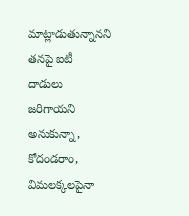మాట్లాడుతున్నానని తనపై ఐటీ దాడులు జరిగాయని అనుకున్నా, కోదండరాం, విమలక్కలపైనా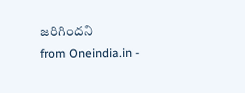జరిగిందని
from Oneindia.in -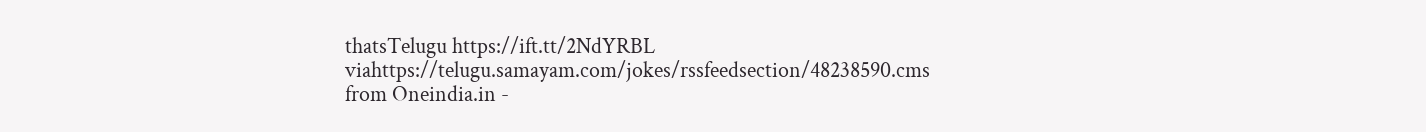thatsTelugu https://ift.tt/2NdYRBL
viahttps://telugu.samayam.com/jokes/rssfeedsection/48238590.cms
from Oneindia.in -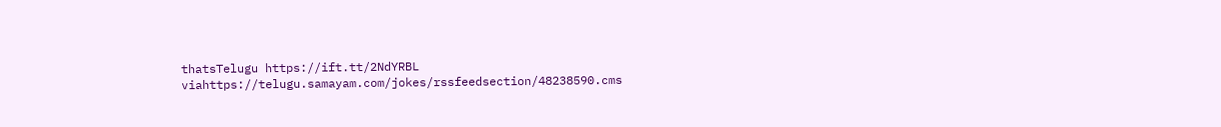thatsTelugu https://ift.tt/2NdYRBL
viahttps://telugu.samayam.com/jokes/rssfeedsection/48238590.cms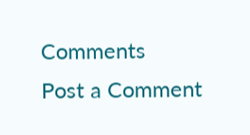Comments
Post a Comment